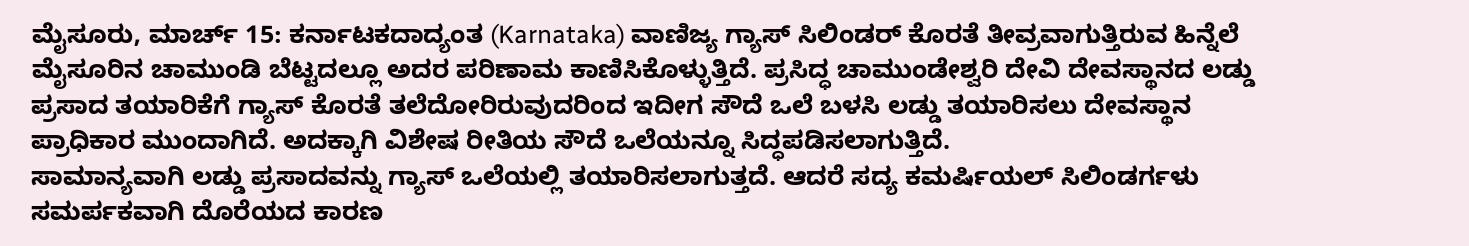ಮೈಸೂರು, ಮಾರ್ಚ್ 15: ಕರ್ನಾಟಕದಾದ್ಯಂತ (Karnataka) ವಾಣಿಜ್ಯ ಗ್ಯಾಸ್ ಸಿಲಿಂಡರ್ ಕೊರತೆ ತೀವ್ರವಾಗುತ್ತಿರುವ ಹಿನ್ನೆಲೆ ಮೈಸೂರಿನ ಚಾಮುಂಡಿ ಬೆಟ್ಟದಲ್ಲೂ ಅದರ ಪರಿಣಾಮ ಕಾಣಿಸಿಕೊಳ್ಳುತ್ತಿದೆ. ಪ್ರಸಿದ್ಧ ಚಾಮುಂಡೇಶ್ವರಿ ದೇವಿ ದೇವಸ್ಥಾನದ ಲಡ್ಡು ಪ್ರಸಾದ ತಯಾರಿಕೆಗೆ ಗ್ಯಾಸ್ ಕೊರತೆ ತಲೆದೋರಿರುವುದರಿಂದ ಇದೀಗ ಸೌದೆ ಒಲೆ ಬಳಸಿ ಲಡ್ಡು ತಯಾರಿಸಲು ದೇವಸ್ಥಾನ ಪ್ರಾಧಿಕಾರ ಮುಂದಾಗಿದೆ. ಅದಕ್ಕಾಗಿ ವಿಶೇಷ ರೀತಿಯ ಸೌದೆ ಒಲೆಯನ್ನೂ ಸಿದ್ಧಪಡಿಸಲಾಗುತ್ತಿದೆ.
ಸಾಮಾನ್ಯವಾಗಿ ಲಡ್ಡು ಪ್ರಸಾದವನ್ನು ಗ್ಯಾಸ್ ಒಲೆಯಲ್ಲಿ ತಯಾರಿಸಲಾಗುತ್ತದೆ. ಆದರೆ ಸದ್ಯ ಕಮರ್ಷಿಯಲ್ ಸಿಲಿಂಡರ್ಗಳು ಸಮರ್ಪಕವಾಗಿ ದೊರೆಯದ ಕಾರಣ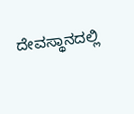ದೇವಸ್ಥಾನದಲ್ಲಿ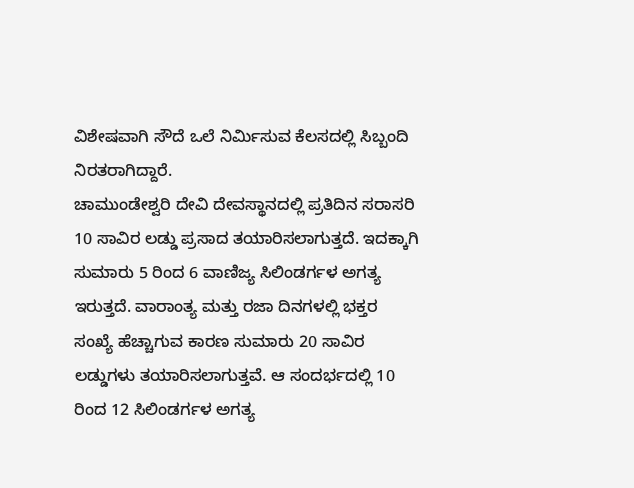ವಿಶೇಷವಾಗಿ ಸೌದೆ ಒಲೆ ನಿರ್ಮಿಸುವ ಕೆಲಸದಲ್ಲಿ ಸಿಬ್ಬಂದಿ ನಿರತರಾಗಿದ್ದಾರೆ.
ಚಾಮುಂಡೇಶ್ವರಿ ದೇವಿ ದೇವಸ್ಥಾನದಲ್ಲಿ ಪ್ರತಿದಿನ ಸರಾಸರಿ 10 ಸಾವಿರ ಲಡ್ಡು ಪ್ರಸಾದ ತಯಾರಿಸಲಾಗುತ್ತದೆ. ಇದಕ್ಕಾಗಿ ಸುಮಾರು 5 ರಿಂದ 6 ವಾಣಿಜ್ಯ ಸಿಲಿಂಡರ್ಗಳ ಅಗತ್ಯ ಇರುತ್ತದೆ. ವಾರಾಂತ್ಯ ಮತ್ತು ರಜಾ ದಿನಗಳಲ್ಲಿ ಭಕ್ತರ ಸಂಖ್ಯೆ ಹೆಚ್ಚಾಗುವ ಕಾರಣ ಸುಮಾರು 20 ಸಾವಿರ ಲಡ್ಡುಗಳು ತಯಾರಿಸಲಾಗುತ್ತವೆ. ಆ ಸಂದರ್ಭದಲ್ಲಿ 10 ರಿಂದ 12 ಸಿಲಿಂಡರ್ಗಳ ಅಗತ್ಯ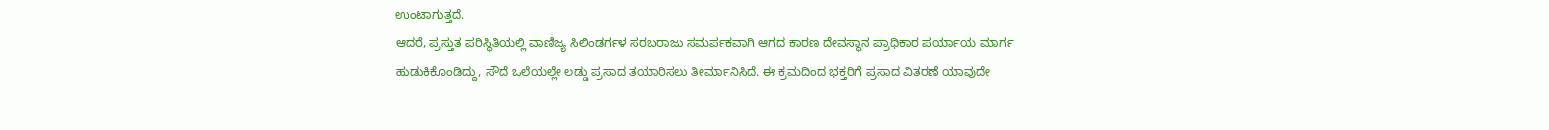ಉಂಟಾಗುತ್ತದೆ.
ಆದರೆ, ಪ್ರಸ್ತುತ ಪರಿಸ್ಥಿತಿಯಲ್ಲಿ ವಾಣಿಜ್ಯ ಸಿಲಿಂಡರ್ಗಳ ಸರಬರಾಜು ಸಮರ್ಪಕವಾಗಿ ಆಗದ ಕಾರಣ ದೇವಸ್ಥಾನ ಪ್ರಾಧಿಕಾರ ಪರ್ಯಾಯ ಮಾರ್ಗ ಹುಡುಕಿಕೊಂಡಿದ್ದು, ಸೌದೆ ಒಲೆಯಲ್ಲೇ ಲಡ್ಡು ಪ್ರಸಾದ ತಯಾರಿಸಲು ತೀರ್ಮಾನಿಸಿದೆ. ಈ ಕ್ರಮದಿಂದ ಭಕ್ತರಿಗೆ ಪ್ರಸಾದ ವಿತರಣೆ ಯಾವುದೇ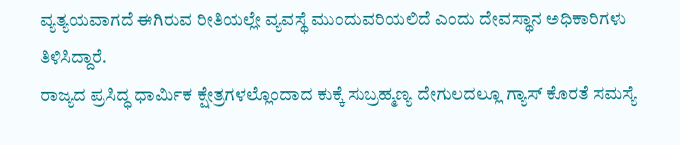ವ್ಯತ್ಯಯವಾಗದೆ ಈಗಿರುವ ರೀತಿಯಲ್ಲೇ ವ್ಯವಸ್ಥೆ ಮುಂದುವರಿಯಲಿದೆ ಎಂದು ದೇವಸ್ಥಾನ ಅಧಿಕಾರಿಗಳು ತಿಳಿಸಿದ್ದಾರೆ.
ರಾಜ್ಯದ ಪ್ರಸಿದ್ಧ ಧಾರ್ಮಿಕ ಕ್ಷೇತ್ರಗಳಲ್ಲೊಂದಾದ ಕುಕ್ಕೆ ಸುಬ್ರಹ್ಮಣ್ಯ ದೇಗುಲದಲ್ಲೂ ಗ್ಯಾಸ್ ಕೊರತೆ ಸಮಸ್ಯೆ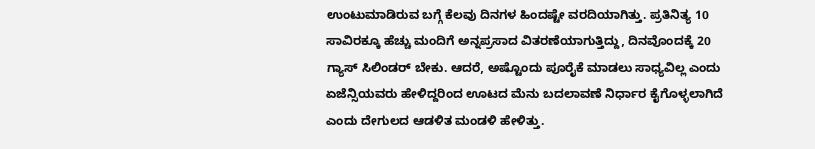ಉಂಟುಮಾಡಿರುವ ಬಗ್ಗೆ ಕೆಲವು ದಿನಗಳ ಹಿಂದಷ್ಟೇ ವರದಿಯಾಗಿತ್ತು. ಪ್ರತಿನಿತ್ಯ 10 ಸಾವಿರಕ್ಕೂ ಹೆಚ್ಚು ಮಂದಿಗೆ ಅನ್ನಪ್ರಸಾದ ವಿತರಣೆಯಾಗುತ್ತಿದ್ದು, ದಿನವೊಂದಕ್ಕೆ 20 ಗ್ಯಾಸ್ ಸಿಲಿಂಡರ್ ಬೇಕು. ಆದರೆ, ಅಷ್ಟೊಂದು ಪೂರೈಕೆ ಮಾಡಲು ಸಾಧ್ಯವಿಲ್ಲ ಎಂದು ಏಜೆನ್ಸಿಯವರು ಹೇಳಿದ್ದರಿಂದ ಊಟದ ಮೆನು ಬದಲಾವಣೆ ನಿರ್ಧಾರ ಕೈಗೊಳ್ಳಲಾಗಿದೆ ಎಂದು ದೇಗುಲದ ಆಡಳಿತ ಮಂಡಳಿ ಹೇಳಿತ್ತು.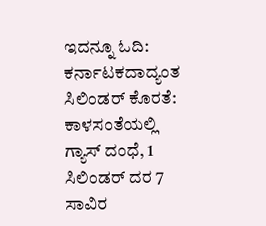ಇದನ್ನೂ ಓದಿ: ಕರ್ನಾಟಕದಾದ್ಯಂತ ಸಿಲಿಂಡರ್ ಕೊರತೆ: ಕಾಳಸಂತೆಯಲ್ಲಿ ಗ್ಯಾಸ್ ದಂಧೆ, 1 ಸಿಲಿಂಡರ್ ದರ 7 ಸಾವಿರ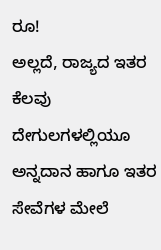ರೂ!
ಅಲ್ಲದೆ, ರಾಜ್ಯದ ಇತರ ಕೆಲವು ದೇಗುಲಗಳಲ್ಲಿಯೂ ಅನ್ನದಾನ ಹಾಗೂ ಇತರ ಸೇವೆಗಳ ಮೇಲೆ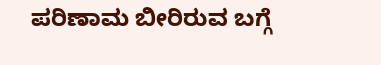ಪರಿಣಾಮ ಬೀರಿರುವ ಬಗ್ಗೆ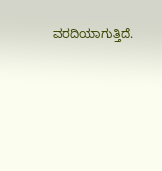ವರದಿಯಾಗುತ್ತಿದೆ.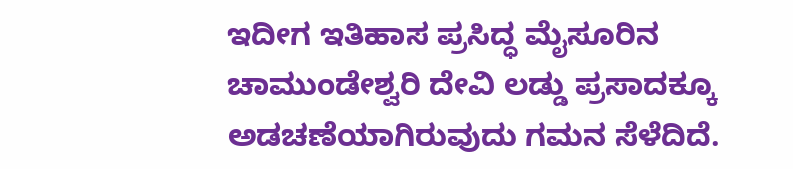ಇದೀಗ ಇತಿಹಾಸ ಪ್ರಸಿದ್ಧ ಮೈಸೂರಿನ ಚಾಮುಂಡೇಶ್ವರಿ ದೇವಿ ಲಡ್ಡು ಪ್ರಸಾದಕ್ಕೂ ಅಡಚಣೆಯಾಗಿರುವುದು ಗಮನ ಸೆಳೆದಿದೆ.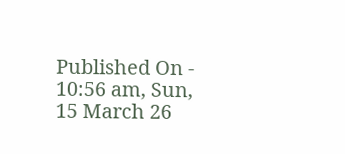Published On - 10:56 am, Sun, 15 March 26